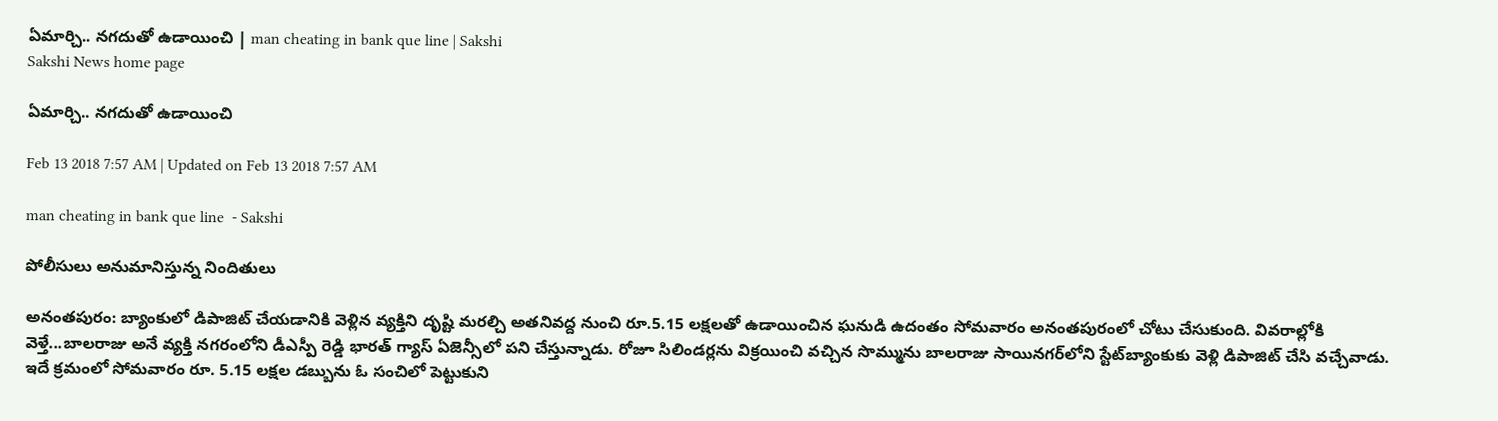ఏమార్చి.. నగదుతో ఉడాయించి | man cheating in bank que line | Sakshi
Sakshi News home page

ఏమార్చి.. నగదుతో ఉడాయించి

Feb 13 2018 7:57 AM | Updated on Feb 13 2018 7:57 AM

man cheating in bank que line  - Sakshi

పోలీసులు అనుమానిస్తున్న నిందితులు

అనంతపురం: బ్యాంకులో డిపాజిట్‌ చేయడానికి వెళ్లిన వ్యక్తిని దృష్టి మరల్చి అతనివద్ద నుంచి రూ.5.15 లక్షలతో ఉడాయించిన ఘనుడి ఉదంతం సోమవారం అనంతపురంలో చోటు చేసుకుంది. వివరాల్లోకి వెళ్తే...బాలరాజు అనే వ్యక్తి నగరంలోని డీఎస్పీ రెడ్డి భారత్‌ గ్యాస్‌ ఏజెన్సీలో పని చేస్తున్నాడు. రోజూ సిలిండర్లను విక్రయించి వచ్చిన సొమ్మును బాలరాజు సాయినగర్‌లోని స్టేట్‌బ్యాంకుకు వెళ్లి డిపాజిట్‌ చేసి వచ్చేవాడు. ఇదే క్రమంలో సోమవారం రూ. 5.15 లక్షల డబ్బును ఓ సంచిలో పెట్టుకుని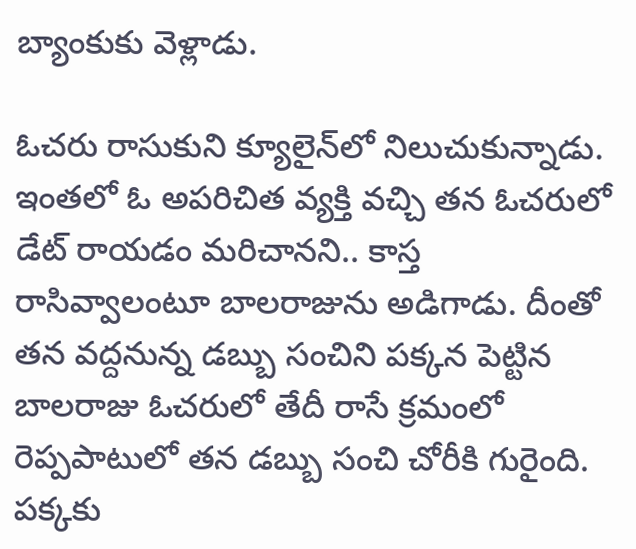బ్యాంకుకు వెళ్లాడు.

ఓచరు రాసుకుని క్యూలైన్‌లో నిలుచుకున్నాడు. ఇంతలో ఓ అపరిచిత వ్యక్తి వచ్చి తన ఓచరులో డేట్‌ రాయడం మరిచానని.. కాస్త రాసివ్వాలంటూ బాలరాజును అడిగాడు. దీంతో తన వద్దనున్న డబ్బు సంచిని పక్కన పెట్టిన బాలరాజు ఓచరులో తేదీ రాసే క్రమంలో రెప్పపాటులో తన డబ్బు సంచి చోరీకి గురైంది. పక్కకు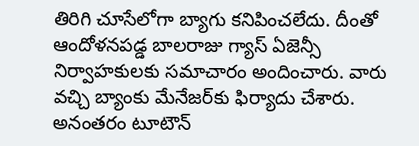తిరిగి చూసేలోగా బ్యాగు కనిపించలేదు. దీంతో ఆందోళనపడ్డ బాలరాజు గ్యాస్‌ ఏజెన్సీ నిర్వాహకులకు సమాచారం అందించారు. వారు వచ్చి బ్యాంకు మేనేజర్‌కు ఫిర్యాదు చేశారు. అనంతరం టూటౌన్‌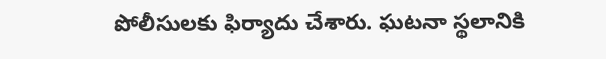పోలీసులకు ఫిర్యాదు చేశారు. ఘటనా స్థలానికి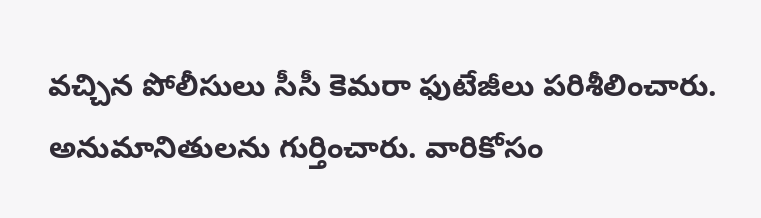వచ్చిన పోలీసులు సీసీ కెమరా ఫుటేజీలు పరిశీలించారు. అనుమానితులను గుర్తించారు. వారికోసం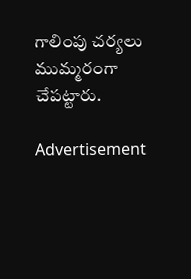గాలింపు చర్యలు ముమ్మరంగా చేపట్టారు.

Advertisement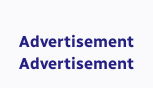Advertisement
Advertisement